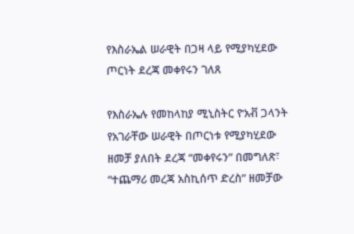የእስራኤል ሠራዊት በጋዛ ላይ የሚያካሂደው ጦርነት ደረጃ መቀየሩን ገለጸ

የእስራኤሉ የመከላከያ ሚኒስትር ዮአቭ ጋላንት የአገራቸው ሠራዊት በጦርነቱ የሚያካሂደው ዘመቻ ያለበት ደረጃ “መቀየሩን” በመግለጽ፣ “ተጨማሪ መረጃ አስኪሰጥ ድረስ” ዘመቻው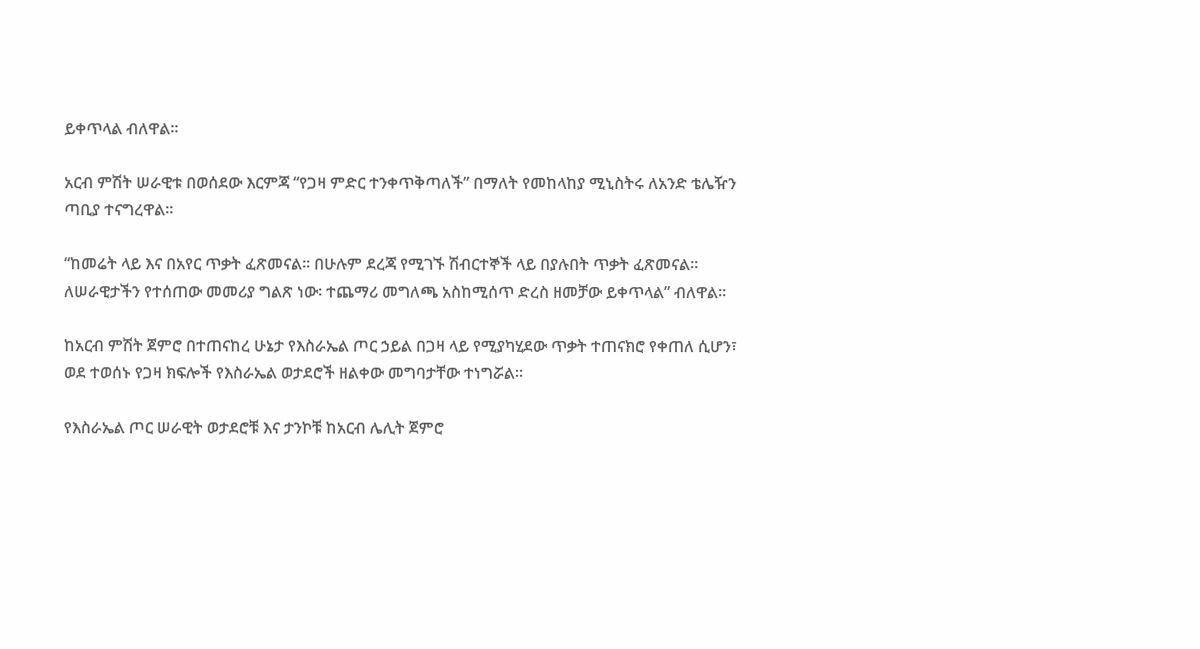ይቀጥላል ብለዋል።

አርብ ምሽት ሠራዊቱ በወሰደው እርምጃ “የጋዛ ምድር ተንቀጥቅጣለች” በማለት የመከላከያ ሚኒስትሩ ለአንድ ቴሌዥን ጣቢያ ተናግረዋል።

“ከመሬት ላይ እና በአየር ጥቃት ፈጽመናል። በሁሉም ደረጃ የሚገኙ ሽብርተኞች ላይ በያሉበት ጥቃት ፈጽመናል። ለሠራዊታችን የተሰጠው መመሪያ ግልጽ ነው፡ ተጨማሪ መግለጫ አስከሚሰጥ ድረስ ዘመቻው ይቀጥላል” ብለዋል።

ከአርብ ምሽት ጀምሮ በተጠናከረ ሁኔታ የእስራኤል ጦር ኃይል በጋዛ ላይ የሚያካሂደው ጥቃት ተጠናክሮ የቀጠለ ሲሆን፣ ወደ ተወሰኑ የጋዛ ክፍሎች የእስራኤል ወታደሮች ዘልቀው መግባታቸው ተነግሯል።

የእስራኤል ጦር ሠራዊት ወታደሮቹ እና ታንኮቹ ከአርብ ሌሊት ጀምሮ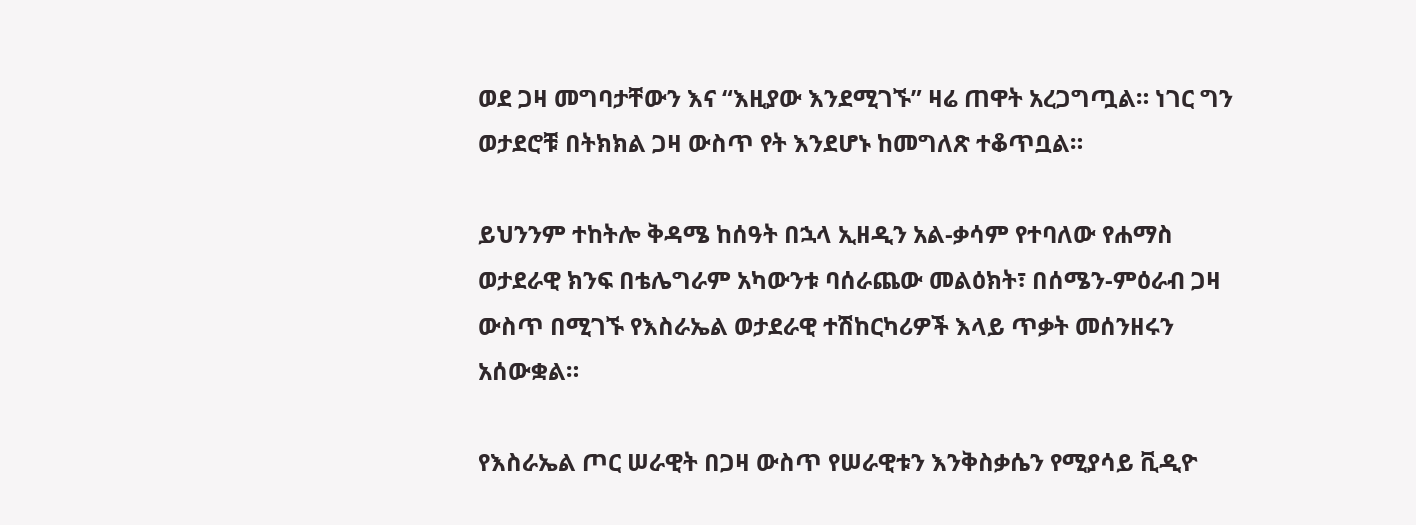ወደ ጋዛ መግባታቸውን እና “እዚያው እንደሚገኙ” ዛሬ ጠዋት አረጋግጧል። ነገር ግን ወታደሮቹ በትክክል ጋዛ ውስጥ የት እንደሆኑ ከመግለጽ ተቆጥቧል።

ይህንንም ተከትሎ ቅዳሜ ከሰዓት በኋላ ኢዘዲን አል-ቃሳም የተባለው የሐማስ ወታደራዊ ክንፍ በቴሌግራም አካውንቱ ባሰራጨው መልዕክት፣ በሰሜን-ምዕራብ ጋዛ ውስጥ በሚገኙ የእስራኤል ወታደራዊ ተሽከርካሪዎች እላይ ጥቃት መሰንዘሩን አሰውቋል።

የእስራኤል ጦር ሠራዊት በጋዛ ውስጥ የሠራዊቱን እንቅስቃሴን የሚያሳይ ቪዲዮ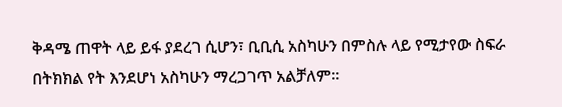ቅዳሜ ጠዋት ላይ ይፋ ያደረገ ሲሆን፣ ቢቢሲ አስካሁን በምስሉ ላይ የሚታየው ስፍራ በትክክል የት እንደሆነ አስካሁን ማረጋገጥ አልቻለም።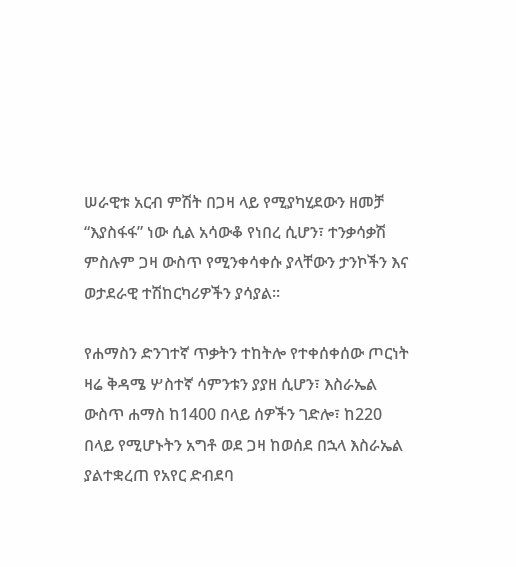ሠራዊቱ አርብ ምሽት በጋዛ ላይ የሚያካሂደውን ዘመቻ “እያስፋፋ” ነው ሲል አሳውቆ የነበረ ሲሆን፣ ተንቃሳቃሽ ምስሉም ጋዛ ውስጥ የሚንቀሳቀሱ ያላቸውን ታንኮችን እና ወታደራዊ ተሽከርካሪዎችን ያሳያል።

የሐማስን ድንገተኛ ጥቃትን ተከትሎ የተቀሰቀሰው ጦርነት ዛሬ ቅዳሜ ሦስተኛ ሳምንቱን ያያዘ ሲሆን፣ እስራኤል ውስጥ ሐማስ ከ1400 በላይ ሰዎችን ገድሎ፣ ከ220 በላይ የሚሆኑትን አግቶ ወደ ጋዛ ከወሰደ በኋላ እስራኤል ያልተቋረጠ የአየር ድብደባ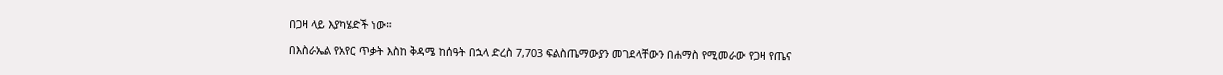በጋዛ ላይ እያካሄድች ነው።

በእስራኤል የአየር ጥቃት እስከ ቅዳሜ ከሰዓት በኋላ ድረስ 7,703 ፍልስጤማውያን መገደላቸውን በሐማስ የሚመራው የጋዛ የጤና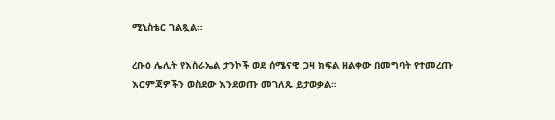ሚኒስቴር ገልጿል።

ረቡዕ ሌሊት የእስራኤል ታንኮች ወደ ሰሜናዊ ጋዛ ክፍል ዘልቀው በመግባት የተመረጡ እርምጃዎችን ወስደው እንደወጡ መገለጹ ይታወቃል።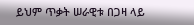ይህም ጥቃት ሠራዊቱ በጋዛ ላይ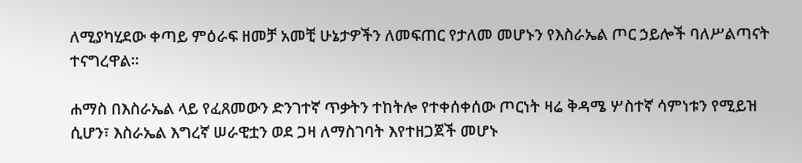ለሚያካሂደው ቀጣይ ምዕራፍ ዘመቻ አመቺ ሁኔታዎችን ለመፍጠር የታለመ መሆኑን የእስራኤል ጦር ኃይሎች ባለሥልጣናት ተናግረዋል።

ሐማስ በእስራኤል ላይ የፈጸመውን ድንገተኛ ጥቃትን ተከትሎ የተቀሰቀሰው ጦርነት ዛሬ ቅዳሜ ሦስተኛ ሳምነቱን የሚይዝ ሲሆን፣ እስራኤል እግረኛ ሠራዊቷን ወደ ጋዛ ለማስገባት እየተዘጋጀች መሆኑ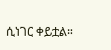ሲነገር ቀይቷል።